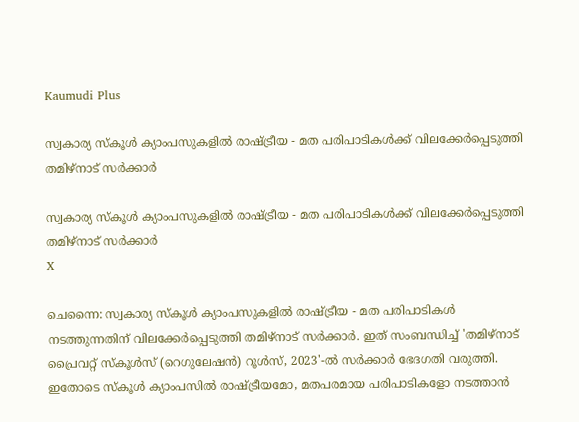Kaumudi Plus

സ്വകാര്യ സ്‌കൂള്‍ ക്യാംപസുകളില്‍ രാഷ്ട്രീയ - മത പരിപാടികള്‍ക്ക് വിലക്കേർപ്പെടുത്തി തമിഴ്‌നാട് സര്‍ക്കാര്‍

സ്വകാര്യ സ്‌കൂള്‍ ക്യാംപസുകളില്‍ രാഷ്ട്രീയ - മത പരിപാടികള്‍ക്ക് വിലക്കേർപ്പെടുത്തി തമിഴ്‌നാട് സര്‍ക്കാര്‍
X

ചെന്നൈ: സ്വകാര്യ സ്‌കൂൾ ക്യാംപസുകളിൽ രാഷ്ട്രീയ - മത പരിപാടികൾ നടത്തുന്നതിന് വിലക്കേർപ്പെടുത്തി തമിഴ്‌നാട് സർക്കാർ. ഇത് സംബന്ധിച്ച് 'തമിഴ്നാട് പ്രൈവറ്റ് സ്‌കൂൾസ് (റെഗുലേഷൻ) റൂൾസ്, 2023'-ൽ സർക്കാർ ഭേദഗതി വരുത്തി. ഇതോടെ സ്‌കൂൾ ക്യാംപസിൽ രാഷ്ട്രീയമോ, മതപരമായ പരിപാടികളോ നടത്താൻ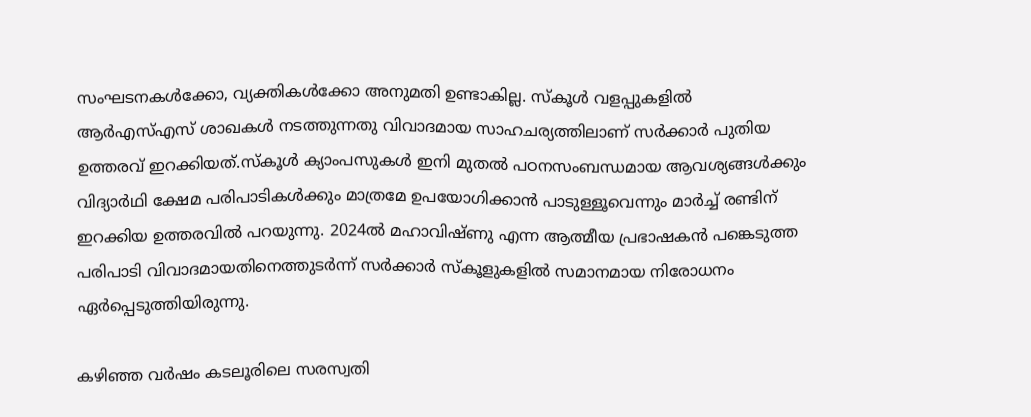സംഘടനകൾക്കോ, വ്യക്തികൾക്കോ അനുമതി ഉണ്ടാകില്ല. സ്‌കൂൾ വളപ്പുകളിൽ ആർഎസ്എസ് ശാഖകൾ നടത്തുന്നതു വിവാദമായ സാഹചര്യത്തിലാണ് സർക്കാർ പുതിയ ഉത്തരവ് ഇറക്കിയത്.സ്‌കൂൾ ക്യാംപസുകൾ ഇനി മുതൽ പഠനസംബന്ധമായ ആവശ്യങ്ങൾക്കും വിദ്യാർഥി ക്ഷേമ പരിപാടികൾക്കും മാത്രമേ ഉപയോഗിക്കാൻ പാടുള്ളൂവെന്നും മാർച്ച് രണ്ടിന് ഇറക്കിയ ഉത്തരവിൽ പറയുന്നു. 2024ൽ മഹാവിഷ്ണു എന്ന ആത്മീയ പ്രഭാഷകൻ പങ്കെടുത്ത പരിപാടി വിവാദമായതിനെത്തുടർന്ന് സർക്കാർ സ്‌കൂളുകളിൽ സമാനമായ നിരോധനം ഏർപ്പെടുത്തിയിരുന്നു.

കഴിഞ്ഞ വർഷം കടലൂരിലെ സരസ്വതി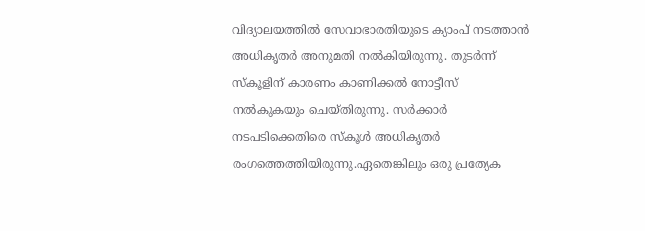വിദ്യാലയത്തിൽ സേവാഭാരതിയുടെ ക്യാംപ് നടത്താൻ അധികൃതർ അനുമതി നൽകിയിരുന്നു. തുടർന്ന് സ്‌കൂളിന് കാരണം കാണിക്കൽ നോട്ടീസ് നൽകുകയും ചെയ്തിരുന്നു. സർക്കാർ നടപടിക്കെതിരെ സ്‌കൂൾ അധികൃതർ രംഗത്തെത്തിയിരുന്നു.ഏതെങ്കിലും ഒരു പ്രത്യേക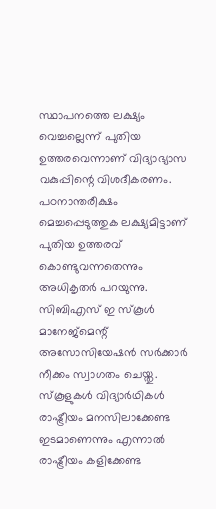സ്ഥാപനത്തെ ലക്ഷ്യം വെച്ചല്ലെന്ന് പുതിയ ഉത്തരവെന്നാണ് വിദ്യാഭ്യാസ വകുപ്പിന്റെ വിശദീകരണം. പഠനാന്തരീക്ഷം മെച്ചപ്പെടുത്തുക ലക്ഷ്യമിട്ടാണ് പുതിയ ഉത്തരവ് കൊണ്ടുവന്നതെന്നും അധികൃതർ പറയുന്നു. സിബിഎസ് ഇ സ്‌കൂൾ മാനേജ്‌മെന്റ് അസോസിയേഷൻ സർക്കാർ നീക്കം സ്വാഗതം ചെയ്തു. സ്‌കൂളുകൾ വിദ്യാർഥികൾ രാഷ്ട്രീയം മനസിലാക്കേണ്ട ഇടമാണെന്നും എന്നാൽ രാഷ്ട്രീയം കളിക്കേണ്ട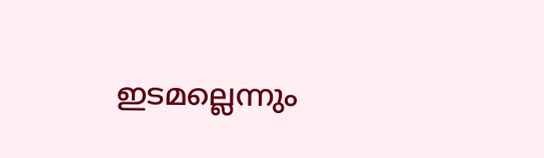ഇടമല്ലെന്നും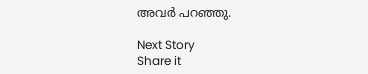അവർ പറഞ്ഞു.

Next Story
Share it